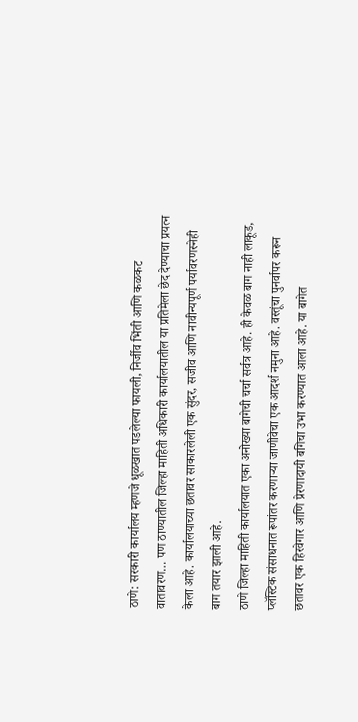ठाणे: सरकारी कार्यालय म्हणजे धूळखात पडलेल्या फायली, निर्जीव भिंती आणि कळकट वातावरण… पण ठाण्यातील जिल्हा माहिती अधिकारी कार्यालयातील या प्रतिमेला छेद देण्याचा प्रयत्न केला आहे. कार्यालयाच्या छतावर साकारलेली एक सुंदर, सजीव आणि नावीन्यपूर्ण पर्यावरणस्नेही बाग तयार झाली आहे.
ठाणे जिल्हा माहिती कार्यालयात एका अनोख्या बागेची चर्चा सर्वत्र आहे. ही केवळ बाग नाही लाकूड, प्लॅस्टिक संसाधनात रूपांतर करणाऱ्या जाणीवेचा एक आदर्श नमुना आहे. वस्तूंचा पुनर्वापर करून छतावर एक हिरवेगार आणि प्रेरणादायी बगिचा उभा करण्यात आला आहे. या बागेत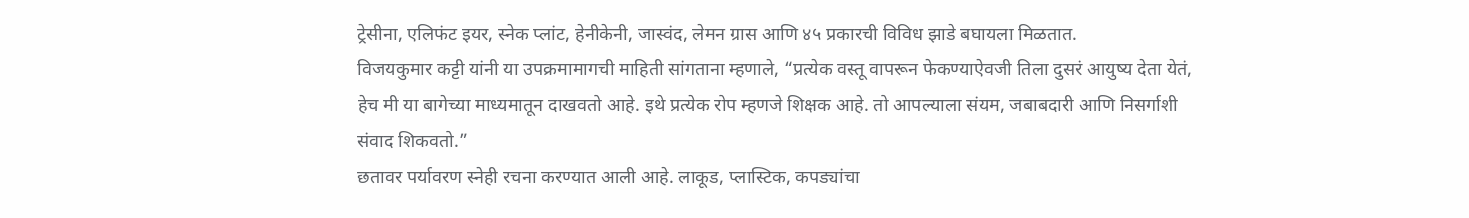ट्रेसीना, एलिफंट इयर, स्नेक प्लांट, हेनीकेनी, जास्वंद, लेमन ग्रास आणि ४५ प्रकारची विविध झाडे बघायला मिळतात.
विजयकुमार कट्टी यांनी या उपक्रमामागची माहिती सांगताना म्हणाले, “प्रत्येक वस्तू वापरून फेकण्याऐवजी तिला दुसरं आयुष्य देता येतं, हेच मी या बागेच्या माध्यमातून दाखवतो आहे. इथे प्रत्येक रोप म्हणजे शिक्षक आहे. तो आपल्याला संयम, जबाबदारी आणि निसर्गाशी संवाद शिकवतो.”
छतावर पर्यावरण स्नेही रचना करण्यात आली आहे. लाकूड, प्लास्टिक, कपड्यांचा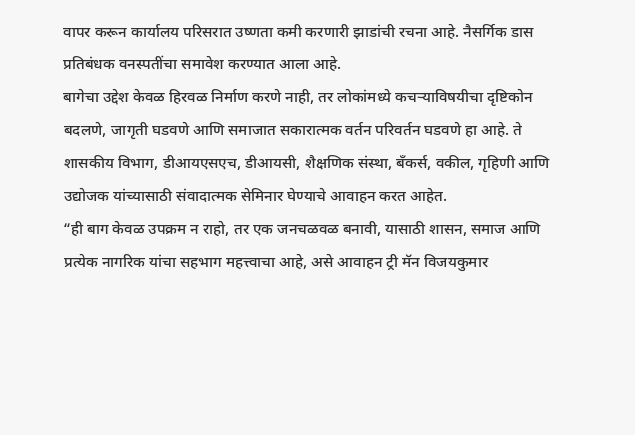वापर करून कार्यालय परिसरात उष्णता कमी करणारी झाडांची रचना आहे. नैसर्गिक डास प्रतिबंधक वनस्पतींचा समावेश करण्यात आला आहे.
बागेचा उद्देश केवळ हिरवळ निर्माण करणे नाही, तर लोकांमध्ये कचऱ्याविषयीचा दृष्टिकोन बदलणे, जागृती घडवणे आणि समाजात सकारात्मक वर्तन परिवर्तन घडवणे हा आहे. ते शासकीय विभाग, डीआयएसएच, डीआयसी, शैक्षणिक संस्था, बँकर्स, वकील, गृहिणी आणि उद्योजक यांच्यासाठी संवादात्मक सेमिनार घेण्याचे आवाहन करत आहेत.
“ही बाग केवळ उपक्रम न राहो, तर एक जनचळवळ बनावी, यासाठी शासन, समाज आणि प्रत्येक नागरिक यांचा सहभाग महत्त्वाचा आहे, असे आवाहन ट्री मॅन विजयकुमार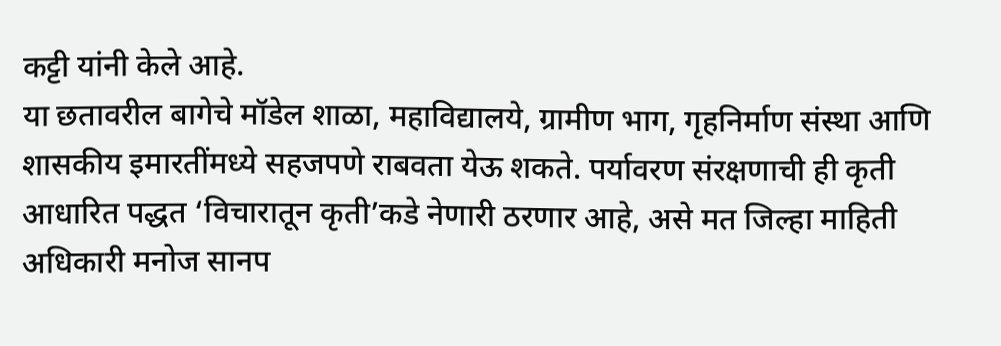कट्टी यांनी केले आहे.
या छतावरील बागेचे मॉडेल शाळा, महाविद्यालये, ग्रामीण भाग, गृहनिर्माण संस्था आणि शासकीय इमारतींमध्ये सहजपणे राबवता येऊ शकते. पर्यावरण संरक्षणाची ही कृती आधारित पद्धत ‘विचारातून कृती’कडे नेणारी ठरणार आहे, असे मत जिल्हा माहिती अधिकारी मनोज सानप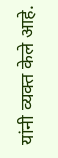यांनी व्यक्त केले आहे.